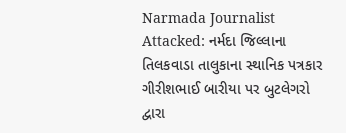Narmada Journalist Attacked: નર્મદા જિલ્લાના તિલકવાડા તાલુકાના સ્થાનિક પત્રકાર ગીરીશભાઈ બારીયા પર બુટલેગરો દ્વારા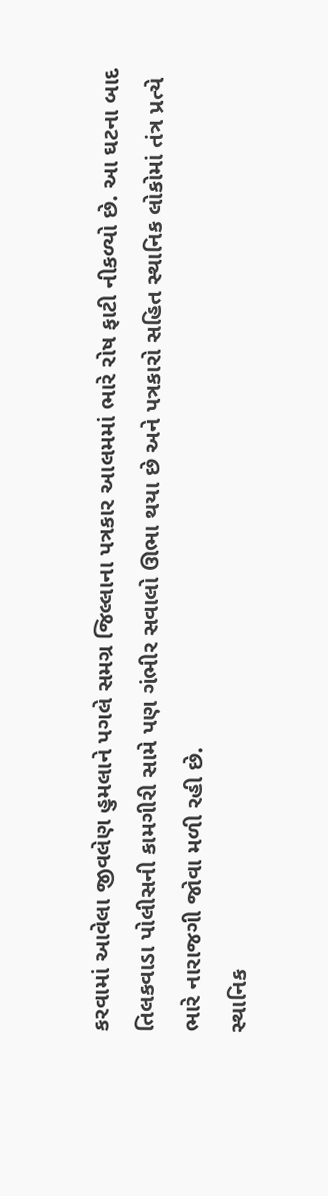કરવામાં આવેલા જીવલેણ હુમલાને પગલે સમગ્ર જિલ્લાના પત્રકાર આલમમાં ભારે રોષ ફાટી નીકળ્યો છે. આ ઘટના બાદ તિલકવાડા પોલીસની કામગીરી સામે પણ ગંભીર સવાલો ઊભા થયા છે અને પત્રકારો સહિત સ્થાનિક લોકોમાં તંત્ર પ્રત્યે ભારે નારાજગી જોવા મળી રહી છે.
સ્થાનિક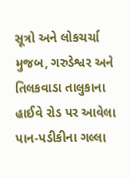સૂત્રો અને લોકચર્ચા મુજબ, ગરુડેશ્વર અને તિલકવાડા તાલુકાના હાઈવે રોડ પર આવેલા પાન-પડીકીના ગલ્લા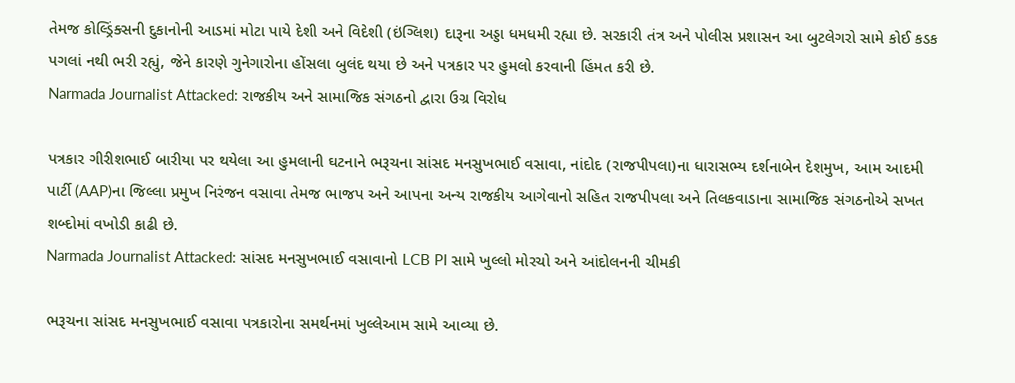તેમજ કોલ્ડ્રિંક્સની દુકાનોની આડમાં મોટા પાયે દેશી અને વિદેશી (ઇંગ્લિશ) દારૂના અડ્ડા ધમધમી રહ્યા છે. સરકારી તંત્ર અને પોલીસ પ્રશાસન આ બુટલેગરો સામે કોઈ કડક પગલાં નથી ભરી રહ્યું, જેને કારણે ગુનેગારોના હોંસલા બુલંદ થયા છે અને પત્રકાર પર હુમલો કરવાની હિંમત કરી છે.
Narmada Journalist Attacked: રાજકીય અને સામાજિક સંગઠનો દ્વારા ઉગ્ર વિરોધ

પત્રકાર ગીરીશભાઈ બારીયા પર થયેલા આ હુમલાની ઘટનાને ભરૂચના સાંસદ મનસુખભાઈ વસાવા, નાંદોદ (રાજપીપલા)ના ધારાસભ્ય દર્શનાબેન દેશમુખ, આમ આદમી પાર્ટી (AAP)ના જિલ્લા પ્રમુખ નિરંજન વસાવા તેમજ ભાજપ અને આપના અન્ય રાજકીય આગેવાનો સહિત રાજપીપલા અને તિલકવાડાના સામાજિક સંગઠનોએ સખત શબ્દોમાં વખોડી કાઢી છે.
Narmada Journalist Attacked: સાંસદ મનસુખભાઈ વસાવાનો LCB PI સામે ખુલ્લો મોરચો અને આંદોલનની ચીમકી

ભરૂચના સાંસદ મનસુખભાઈ વસાવા પત્રકારોના સમર્થનમાં ખુલ્લેઆમ સામે આવ્યા છે.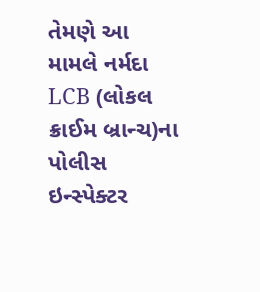તેમણે આ મામલે નર્મદા LCB (લોકલ ક્રાઈમ બ્રાન્ચ)ના પોલીસ ઇન્સ્પેક્ટર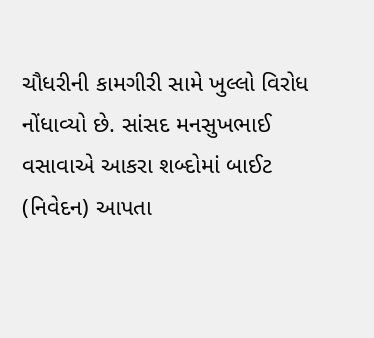ચૌધરીની કામગીરી સામે ખુલ્લો વિરોધ નોંધાવ્યો છે. સાંસદ મનસુખભાઈ વસાવાએ આકરા શબ્દોમાં બાઈટ (નિવેદન) આપતા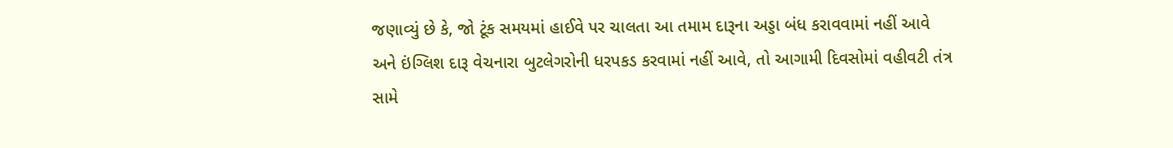જણાવ્યું છે કે, જો ટૂંક સમયમાં હાઈવે પર ચાલતા આ તમામ દારૂના અડ્ડા બંધ કરાવવામાં નહીં આવે અને ઇંગ્લિશ દારૂ વેચનારા બુટલેગરોની ધરપકડ કરવામાં નહીં આવે, તો આગામી દિવસોમાં વહીવટી તંત્ર સામે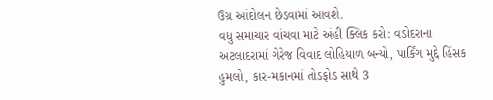ઉગ્ર આંદોલન છેડવામાં આવશે.
વધુ સમાચાર વાંચવા માટે અંહી ક્લિક કરો: વડોદરાના અટલાદરામાં ગેરેજ વિવાદ લોહિયાળ બન્યો, પાર્કિંગ મુદ્દે હિંસક હુમલો, કાર-મકાનમાં તોડફોડ સાથે 3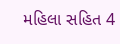મહિલા સહિત 4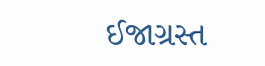ઈજાગ્રસ્ત